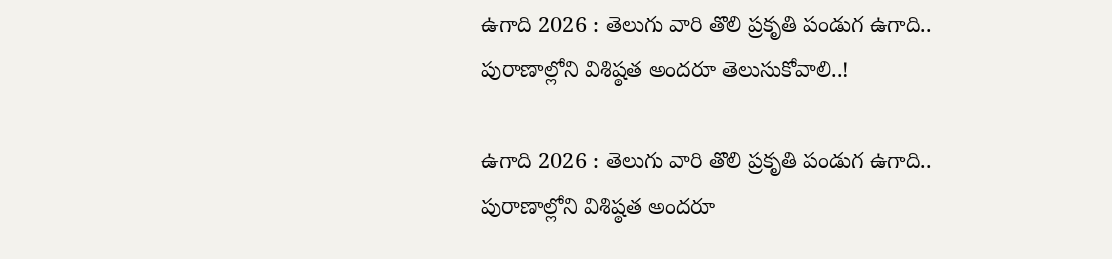ఉగాది 2026 : తెలుగు వారి తొలి ప్రకృతి పండుగ ఉగాది.. పురాణాల్లోని విశిష్ఠత అందరూ తెలుసుకోవాలి..!

ఉగాది 2026 : తెలుగు వారి తొలి ప్రకృతి పండుగ ఉగాది.. పురాణాల్లోని విశిష్ఠత అందరూ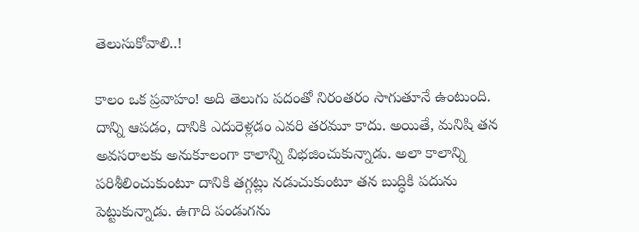తెలుసుకోవాలి..!

కాలం ఒక ప్రవాహం! అది తెలుగు పదంతో నిరంతరం సాగుతూనే ఉంటుంది. దాన్ని ఆపడం, దానికి ఎదురెళ్లడం ఎవరి తరమూ కాదు. అయితే, మనిషి తన అవసరాలకు అనుకూలంగా కాలాన్ని విభజించుకున్నాడు. అలా కాలాన్ని పరిశీలించుకుంటూ దానికి తగ్గట్లు నడుచుకుంటూ తన బుద్ధికి పదును పెట్టుకున్నాడు. ఉగాది పండుగను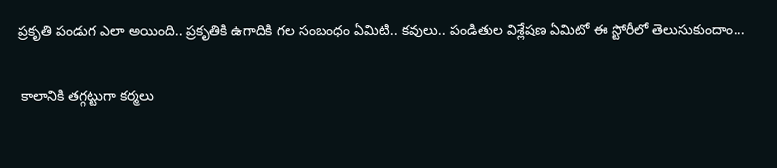ప్రకృతి పండుగ ఎలా అయింది.. ప్రకృతికి ఉగాదికి గల సంబంధం ఏమిటి.. కవులు.. పండితుల విశ్లేషణ ఏమిటో ఈ స్టోరీలో తెలుసుకుందాం...

 కాలానికి తగ్గట్టుగా కర్మలు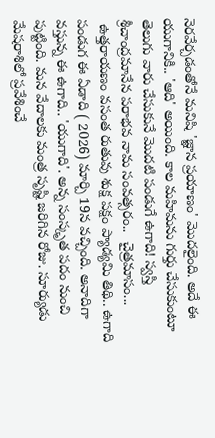నెరవేర్చడంతోనే మనిషి 'జ్ఞాన ప్రయాణం' మొదలైంది. అదే ఈ యుగానికి.. 'ఆది' అయింది. కాల మహిమను గుర్తు చేసుకుంటూ తెలుగు వారు చేసుకునే మొదటి పండుగే ఉగాది! స్వస్తి శ్రీచాంద్రమానేన పరాభవ నామ సంవత్సరం..  చైత్రమాసం...
 ఉత్తరాయణం వసంత రుతువు శుక్ష పక్షం ప్యాడ్యమి తిథి.. ఉగాది పండుగ ఈ ఏడాది ( 2026) మార్చి 19న వచ్చింది. అనాదిగా వస్తున్న ఈ ఉగాది.. 'యుగాది'. అన్న సంస్కృత పదం నుంచి పుట్టింది. మన వేదాలకు మంత్ర సృష్టి జరిగిన రోజు. సూర్యుడు మేషరాశిలో ప్రవేశించే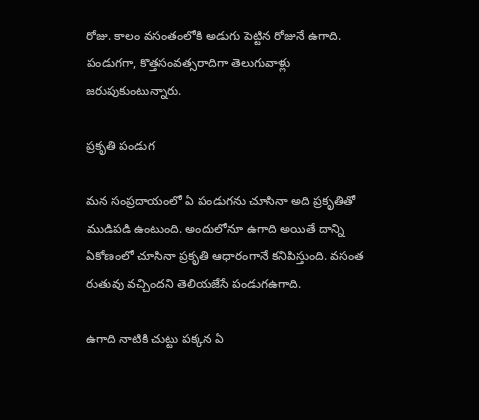రోజు. కాలం వసంతంలోకి అడుగు పెట్టిన రోజునే ఉగాది. పండుగగా, కొత్తసంవత్సరాదిగా తెలుగువాళ్లు జరుపుకుంటున్నారు.

ప్రకృతి పండుగ

మన సంప్రదాయంలో ఏ పండుగను చూసినా అది ప్రకృతితో ముడిపడి ఉంటుంది. అందులోనూ ఉగాది అయితే దాన్ని ఏకోణంలో చూసినా ప్రకృతి ఆధారంగానే కనిపిస్తుంది. వసంత రుతువు వచ్చిందని తెలియజేసే పండుగఉగాది.

ఉగాది నాటికి చుట్టు పక్కన ఏ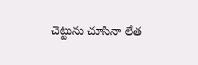చెట్టును చూసినా లేత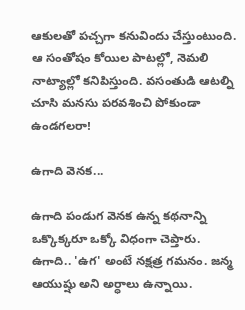ఆకులతో పచ్చగా కనువిందు చేస్తుంటుంది. ఆ సంతోషం కోయిల పాటల్లో, నెమలి నాట్యాల్లో కనిపిస్తుంది. వసంతుడి ఆటల్ని చూసి మనసు పరవశించి పోకుండా ఉండగలరా!

ఉగాది వెనక...

ఉగాది పండుగ వెనక ఉన్న కథనాన్ని ఒక్కొక్కరూ ఒక్కో విధంగా చెప్తారు. ఉగాది.. 'ఉగ' అంటే నక్షత్ర గమనం. జన్మ ఆయుష్షు అని అర్ధాలు ఉన్నాయి.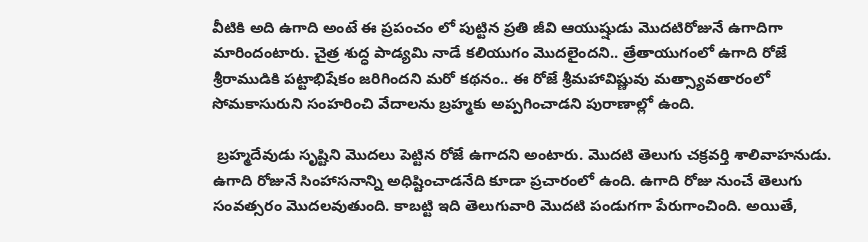వీటికి అది ఉగాది అంటే ఈ ప్రపంచం లో పుట్టిన ప్రతి జీవి ఆయుష్షుడు మొదటిరోజునే ఉగాదిగా మారిందంటారు. చైత్ర శుద్ధ పాడ్యమి నాడే కలియుగం మొదలైందని.. త్రేతాయుగంలో ఉగాది రోజే శ్రీరాముడికి పట్టాభిషేకం జరిగిందని మరో కథనం.. ఈ రోజే శ్రీమహావిష్ణువు మత్స్యావతారంలో సోమకాసురుని సంహరించి వేదాలను బ్రహ్మకు అప్పగించాడని పురాణాల్లో ఉంది.

 బ్రహ్మదేవుడు సృష్టిని మొదలు పెట్టిన రోజే ఉగాదని అంటారు. మొదటి తెలుగు చక్రవర్తి శాలివాహనుడు. ఉగాది రోజునే సింహాసనాన్ని అధిష్టించాడనేది కూడా ప్రచారంలో ఉంది. ఉగాది రోజు నుంచే తెలుగు సంవత్సరం మొదలవుతుంది. కాబట్టి ఇది తెలుగువారి మొదటి పండుగగా పేరుగాంచింది. అయితే,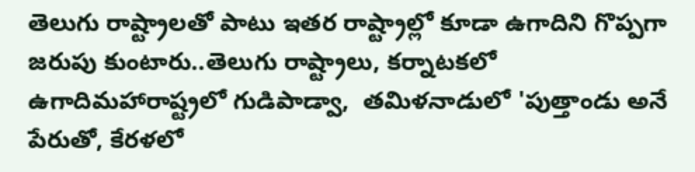తెలుగు రాష్ట్రాలతో పాటు ఇతర రాష్ట్రాల్లో కూడా ఉగాదిని గొప్పగా జరుపు కుంటారు..తెలుగు రాష్ట్రాలు, కర్నాటకలో ఉగాదిమహారాష్ట్రలో గుడిపాడ్వా,  తమిళనాడులో 'పుత్తాండు అనే పేరుతో, కేరళలో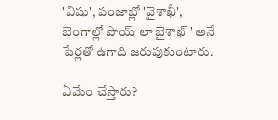'విషు', పంజాబ్లో 'వైశాఖీ', బెంగాల్లో పొయ్ లా బైశాఖ్ ' అనే పేర్లతో ఉగాది జరుపుకుంటారు.

ఏమేం చేస్తారు?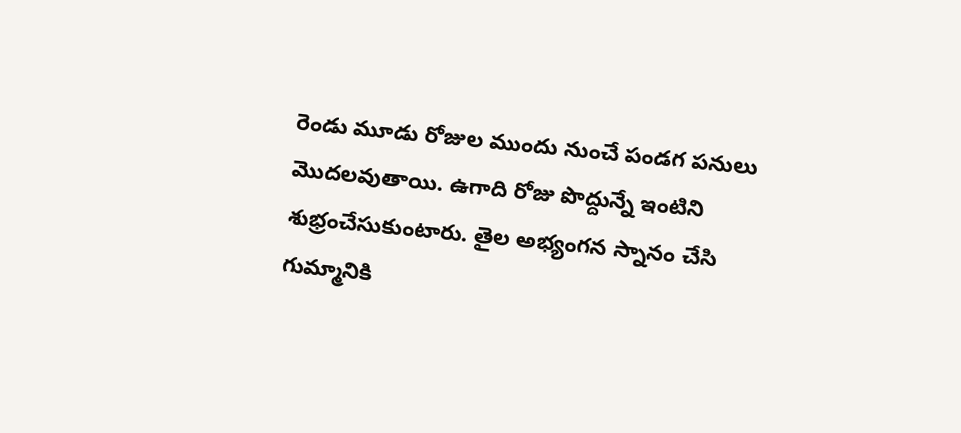రెండు మూడు రోజుల ముందు నుంచే పండగ పనులు మొదలవుతాయి. ఉగాది రోజు పొద్దున్నే ఇంటిని శుభ్రంచేసుకుంటారు. తైల అభ్యంగన స్నానం చేసి గుమ్మానికి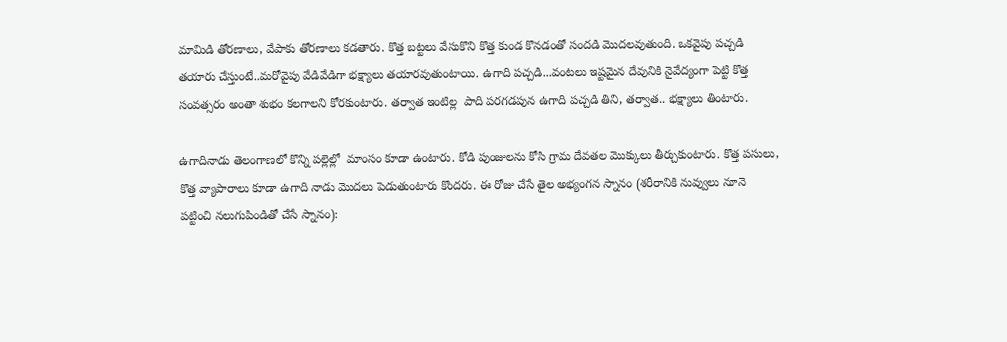మామిడి తోరణాలు, వేపాకు తోరణాలు కడతారు. కొత్త బట్టలు వేసుకొని కొత్త కుండ కొనడంతో సందడి మొదలవుతుంది. ఒకవైపు పచ్చడి తయారు చేస్తుంటే..మరోవైపు వేడివేడిగా భక్ష్యాలు తయారవుతుంటాయి. ఉగాది పచ్చడి...వంటలు ఇష్టమైన దేవునికి నైవేద్యంగా పెట్టి కొత్త సంవత్సరం అంతా శుభం కలగాలని కోరకుంటారు. తర్వాత ఇంటిల్ల  పాది పరగడపున ఉగాది పచ్చడి తిని, తర్వాత.. భక్ష్యాలు తింటారు.

ఉగాదినాడు తెలంగాణలో కొన్ని పల్లెల్లో  మాంసం కూడా ఉంటారు. కోడి పుంజులను కోసి గ్రామ దేవతల మొక్కులు తీర్చుకుంటారు. కొత్త పసులు, కొత్త వ్యాపారాలు కూడా ఉగాది నాడు మొదలు పెడుతుంటారు కొందరు. ఈ రోజు చేసే తైల అభ్యంగన స్నానం (శరీరానికి నువ్వులు నూనె పట్టించి నలుగుపిండితో చేసే స్నానం):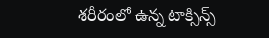శరీరంలో ఉన్న టాక్సిన్స్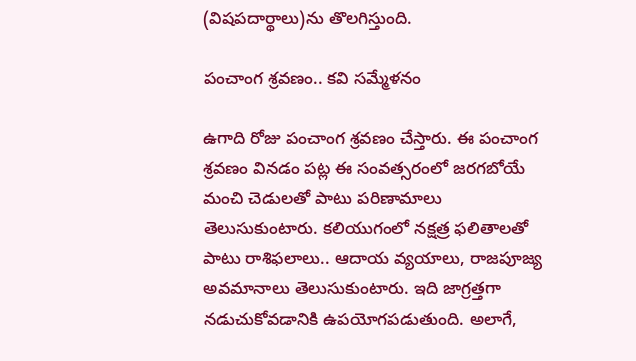(విషపదార్థాలు)ను తొలగిస్తుంది.

పంచాంగ శ్రవణం.. కవి సమ్మేళనం

ఉగాది రోజు పంచాంగ శ్రవణం చేస్తారు. ఈ పంచాంగ శ్రవణం వినడం పట్ల ఈ సంవత్సరంలో జరగబోయే మంచి చెడులతో పాటు పరిణామాలు తెలుసుకుంటారు. కలియుగంలో నక్షత్ర ఫలితాలతో పాటు రాశిఫలాలు.. ఆదాయ వ్యయాలు, రాజపూజ్య అవమానాలు తెలుసుకుంటారు. ఇది జాగ్రత్తగా నడుచుకోవడానికి ఉపయోగపడుతుంది. అలాగే,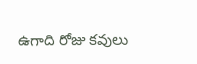ఉగాది రోజు కవులు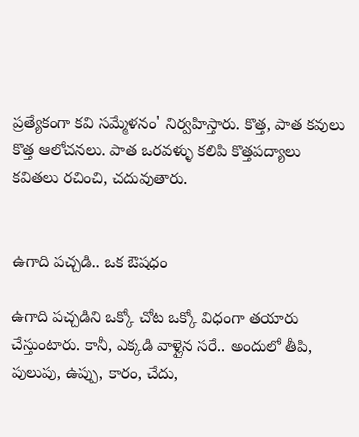ప్రత్యేకంగా కవి సమ్మేళనం' నిర్వహిస్తారు. కొత్త, పాత కవులు కొత్త ఆలోచనలు. పాత ఒరవళ్ళు కలిపి కొత్తపద్యాలు కవితలు రచించి, చదువుతారు.


ఉగాది పచ్చడి.. ఒక ఔషధం

ఉగాది పచ్చడిని ఒక్కో చోట ఒక్కో విధంగా తయారు చేస్తుంటారు. కానీ, ఎక్కడి వాళ్లైన సరే.. అందులో తీపి, పులుపు, ఉప్పు, కారం, చేదు,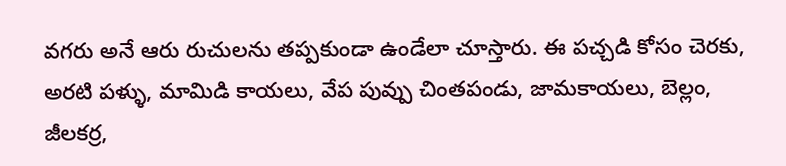వగరు అనే ఆరు రుచులను తప్పకుండా ఉండేలా చూస్తారు. ఈ పచ్చడి కోసం చెరకు, అరటి పళ్ళు, మామిడి కాయలు, వేప పువ్పు చింతపండు, జామకాయలు, బెల్లం, జీలకర్ర,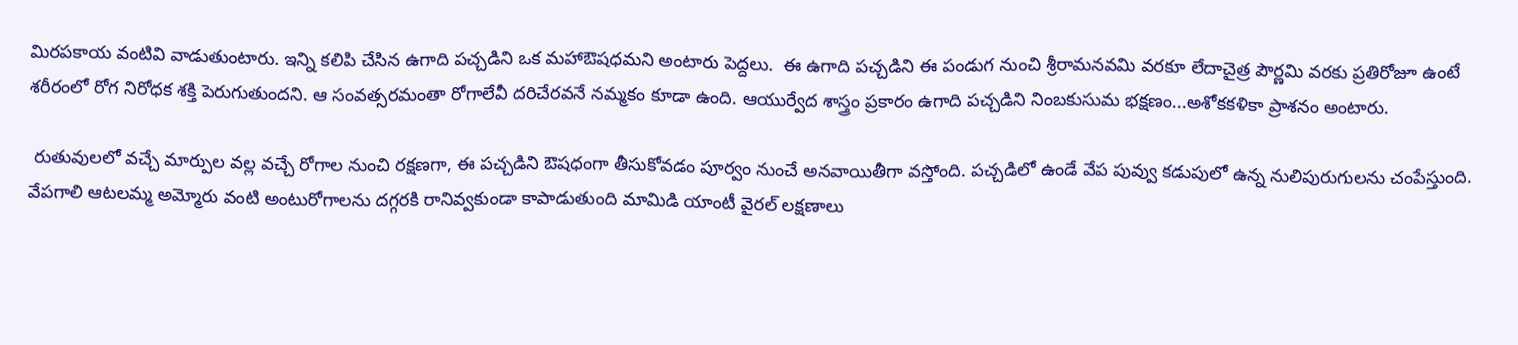మిరపకాయ వంటివి వాడుతుంటారు. ఇన్ని కలిపి చేసిన ఉగాది పచ్చడిని ఒక మహాఔషధమని అంటారు పెద్దలు.  ఈ ఉగాది పచ్చడిని ఈ పండుగ నుంచి శ్రీరామనవమి వరకూ లేదాచైత్ర పౌర్ణమి వరకు ప్రతిరోజూ ఉంటే శరీరంలో రోగ నిరోధక శక్తి పెరుగుతుందని. ఆ సంవత్సరమంతా రోగాలేవీ దరిచేరవనే నమ్మకం కూడా ఉంది. ఆయుర్వేద శాస్త్రం ప్రకారం ఉగాది పచ్చడిని నింబకుసుమ భక్షణం...అశోకకళికా ప్రాశనం అంటారు.

 రుతువులలో వచ్చే మార్పుల వల్ల వచ్చే రోగాల నుంచి రక్షణగా, ఈ పచ్చడిని ఔషధంగా తీసుకోవడం పూర్వం నుంచే అనవాయితీగా వస్తోంది. పచ్చడిలో ఉండే వేప పువ్వు కడుపులో ఉన్న నులిపురుగులను చంపేస్తుంది. వేపగాలి ఆటలమ్మ అమ్మోరు వంటి అంటురోగాలను దగ్గరకి రానివ్వకుండా కాపాడుతుంది మామిడి యాంటీ వైరల్ లక్షణాలు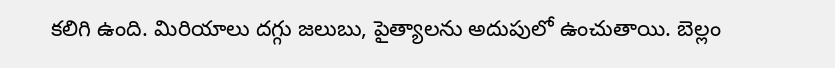కలిగి ఉంది. మిరియాలు దగ్గు జలుబు, పైత్యాలను అదుపులో ఉంచుతాయి. బెల్లం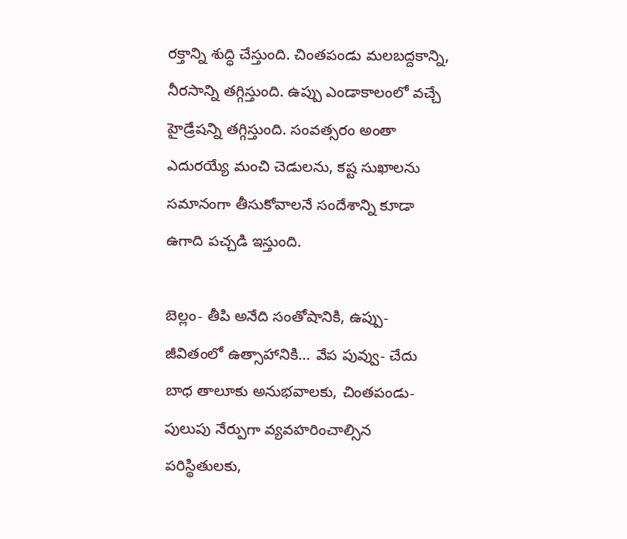రక్తాన్ని శుద్ధి చేస్తుంది. చింతపండు మలబద్దకాన్ని, నీరసాన్ని తగ్గిస్తుంది. ఉప్పు ఎండాకాలంలో వచ్చే హైడ్రేషన్ని తగ్గిస్తుంది. సంవత్సరం అంతా ఎదురయ్యే మంచి చెడులను, కష్ట సుఖాలను సమానంగా తీసుకోవాలనే సందేశాన్ని కూడా ఉగాది పచ్చడి ఇస్తుంది.

బెల్లం- తీపి అనేది సంతోషానికి, ఉప్పు- జీవితంలో ఉత్సాహానికి... వేప పువ్వు- చేదు బాధ తాలూకు అనుభవాలకు, చింతపండు- పులుపు నేర్పుగా వ్యవహరించాల్సిన పరిస్థితులకు,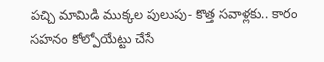పచ్చి మామిడి ముక్కల పులుపు- కొత్త సవాళ్లకు.. కారం సహనం కోల్పోయేట్టు చేసే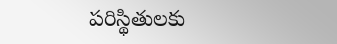పరిస్థితులకు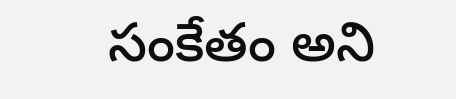సంకేతం అని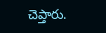చెప్తారు.